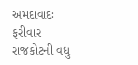અમદાવાદઃ ફરીવાર રાજકોટની વધુ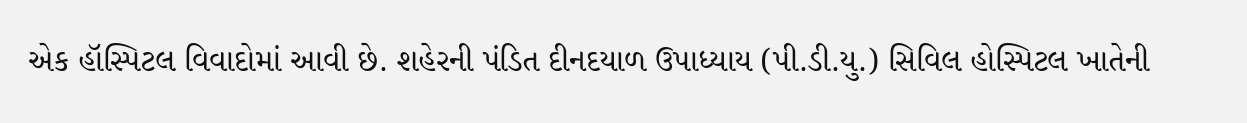એક હૉસ્પિટલ વિવાદોમાં આવી છે. શહેરની પંડિત દીનદયાળ ઉપાધ્યાય (પી.ડી.યુ.) સિવિલ હોસ્પિટલ ખાતેની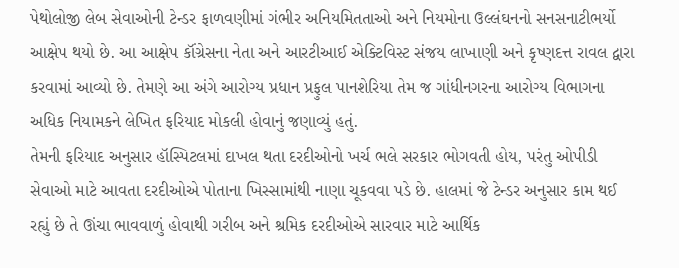પેથોલોજી લેબ સેવાઓની ટેન્ડર ફાળવણીમાં ગંભીર અનિયમિતતાઓ અને નિયમોના ઉલ્લંઘનનો સનસનાટીભર્યો આક્ષેપ થયો છે. આ આક્ષેપ કૉંગ્રેસના નેતા અને આરટીઆઈ એક્ટિવિસ્ટ સંજય લાખાણી અને કૃષ્ણદત્ત રાવલ દ્વારા કરવામાં આવ્યો છે. તેમણે આ અંગે આરોગ્ય પ્રધાન પ્રફુલ પાનશેરિયા તેમ જ ગાંધીનગરના આરોગ્ય વિભાગના અધિક નિયામકને લેખિત ફરિયાદ મોકલી હોવાનું જણાવ્યું હતું.
તેમની ફરિયાદ અનુસાર હૉસ્પિટલમાં દાખલ થતા દરદીઓનો ખર્ચ ભલે સરકાર ભોગવતી હોય, પરંતુ ઓપીડી સેવાઓ માટે આવતા દરદીઓએ પોતાના ખિસ્સામાંથી નાણા ચૂકવવા પડે છે. હાલમાં જે ટેન્ડર અનુસાર કામ થઈ રહ્યું છે તે ઊંચા ભાવવાળું હોવાથી ગરીબ અને શ્રમિક દરદીઓએ સારવાર માટે આર્થિક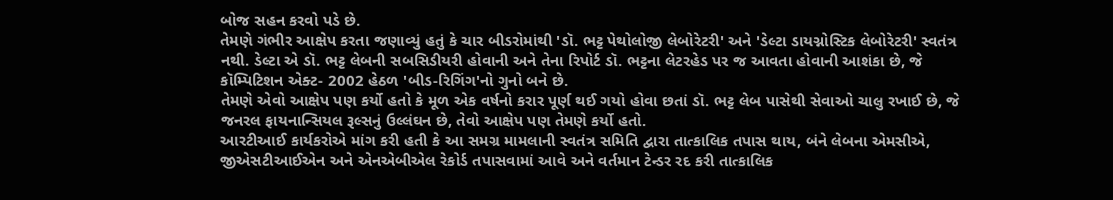બોજ સહન કરવો પડે છે.
તેમણે ગંભીર આક્ષેપ કરતા જણાવ્યું હતું કે ચાર બીડરોમાંથી 'ડૉ. ભટ્ટ પેથોલોજી લેબોરેટરી' અને 'ડેલ્ટા ડાયગ્નોસ્ટિક લેબોરેટરી' સ્વતંત્ર નથી. ડેલ્ટા એ ડૉ. ભટ્ટ લેબની સબસિડીયરી હોવાની અને તેના રિપોર્ટ ડૉ. ભટ્ટના લેટરહેડ પર જ આવતા હોવાની આશંકા છે, જે કૉમ્પિટિશન એક્ટ- 2002 હેઠળ 'બીડ-રિગિંગ'નો ગુનો બને છે.
તેમણે એવો આક્ષેપ પણ કર્યો હતો કે મૂળ એક વર્ષનો કરાર પૂર્ણ થઈ ગયો હોવા છતાં ડૉ. ભટ્ટ લેબ પાસેથી સેવાઓ ચાલુ રખાઈ છે, જે જનરલ ફાયનાન્સિયલ રૂલ્સનું ઉલ્લંઘન છે, તેવો આક્ષેપ પણ તેમણે કર્યો હતો.
આરટીઆઈ કાર્યકરોએ માંગ કરી હતી કે આ સમગ્ર મામલાની સ્વતંત્ર સમિતિ દ્વારા તાત્કાલિક તપાસ થાય, બંને લેબના એમસીએ, જીએસટીઆઈએન અને એનએબીએલ રેકોર્ડ તપાસવામાં આવે અને વર્તમાન ટેન્ડર રદ કરી તાત્કાલિક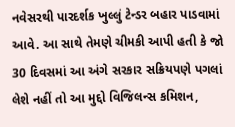નવેસરથી પારદર્શક ખુલ્લું ટેન્ડર બહાર પાડવામાં આવે. આ સાથે તેમણે ચીમકી આપી હતી કે જો 30 દિવસમાં આ અંગે સરકાર સક્રિયપણે પગલાં લેશે નહીં તો આ મુદ્દો વિજિલન્સ કમિશન,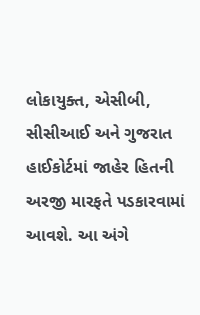લોકાયુક્ત, એસીબી, સીસીઆઈ અને ગુજરાત હાઈકોર્ટમાં જાહેર હિતની અરજી મારફતે પડકારવામાં આવશે. આ અંગે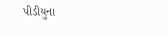પીડીયુના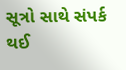સૂત્રો સાથે સંપર્ક થઈ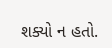શક્યો ન હતો.